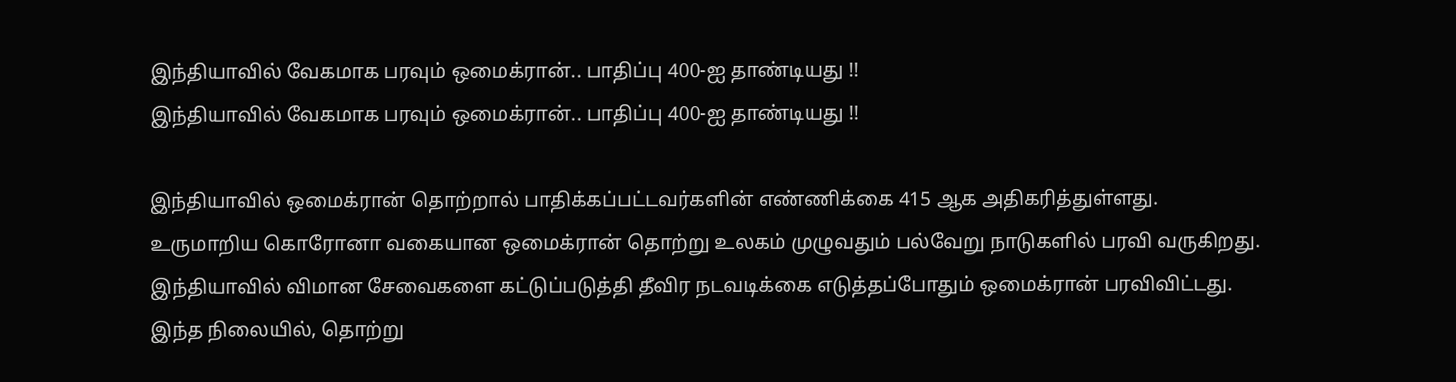இந்தியாவில் வேகமாக பரவும் ஒமைக்ரான்.. பாதிப்பு 400-ஐ தாண்டியது !!
இந்தியாவில் வேகமாக பரவும் ஒமைக்ரான்.. பாதிப்பு 400-ஐ தாண்டியது !!

இந்தியாவில் ஒமைக்ரான் தொற்றால் பாதிக்கப்பட்டவர்களின் எண்ணிக்கை 415 ஆக அதிகரித்துள்ளது.
உருமாறிய கொரோனா வகையான ஒமைக்ரான் தொற்று உலகம் முழுவதும் பல்வேறு நாடுகளில் பரவி வருகிறது. இந்தியாவில் விமான சேவைகளை கட்டுப்படுத்தி தீவிர நடவடிக்கை எடுத்தப்போதும் ஒமைக்ரான் பரவிவிட்டது. இந்த நிலையில், தொற்று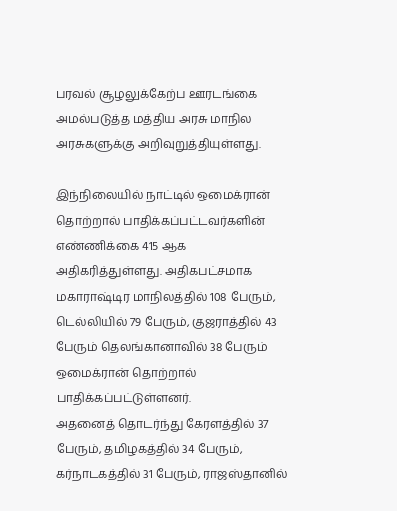பரவல் சூழலுக்கேற்ப ஊரடங்கை அமல்படுத்த மத்திய அரசு மாநில அரசுகளுக்கு அறிவுறுத்தியுள்ளது.

இந்நிலையில் நாட்டில் ஒமைக்ரான் தொற்றால் பாதிக்கப்பட்டவர்களின் எண்ணிக்கை 415 ஆக அதிகரித்துள்ளது. அதிகபட்சமாக மகாராஷ்டிர மாநிலத்தில் 108 பேரும், டெல்லியில் 79 பேரும், குஜராத்தில் 43 பேரும் தெலங்கானாவில் 38 பேரும் ஒமைக்ரான் தொற்றால் பாதிக்கப்பட்டுள்ளனர்.
அதனைத் தொடர்ந்து கேரளத்தில் 37 பேரும், தமிழகத்தில் 34 பேரும், கர்நாடகத்தில் 31 பேரும், ராஜஸ்தானில்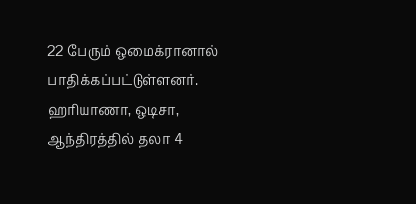22 பேரும் ஒமைக்ரானால் பாதிக்கப்பட்டுள்ளனர். ஹரியாணா, ஒடிசா, ஆந்திரத்தில் தலா 4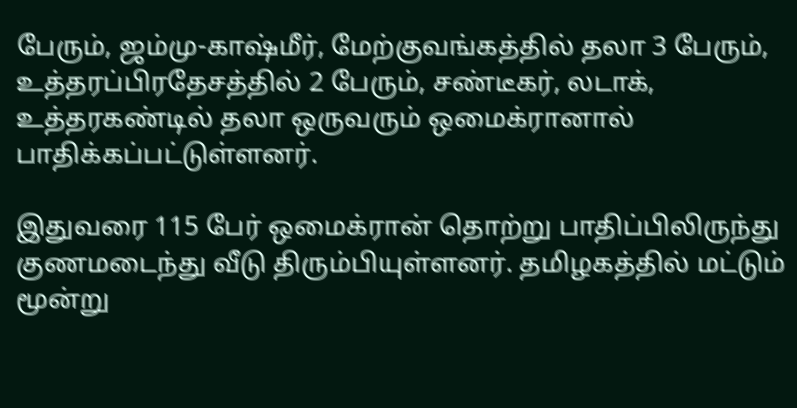பேரும், ஜம்மு-காஷ்மீர், மேற்குவங்கத்தில் தலா 3 பேரும், உத்தரப்பிரதேசத்தில் 2 பேரும், சண்டீகர், லடாக், உத்தரகண்டில் தலா ஒருவரும் ஒமைக்ரானால் பாதிக்கப்பட்டுள்ளனர்.

இதுவரை 115 பேர் ஒமைக்ரான் தொற்று பாதிப்பிலிருந்து குணமடைந்து வீடு திரும்பியுள்ளனர். தமிழகத்தில் மட்டும் மூன்று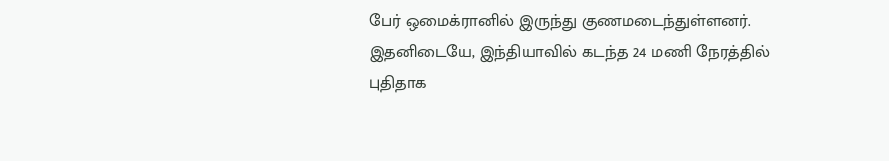பேர் ஒமைக்ரானில் இருந்து குணமடைந்துள்ளனர். இதனிடையே, இந்தியாவில் கடந்த 24 மணி நேரத்தில் புதிதாக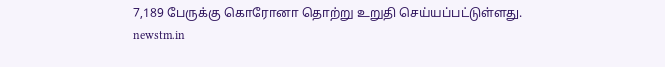7,189 பேருக்கு கொரோனா தொற்று உறுதி செய்யப்பட்டுள்ளது.
newstm.in